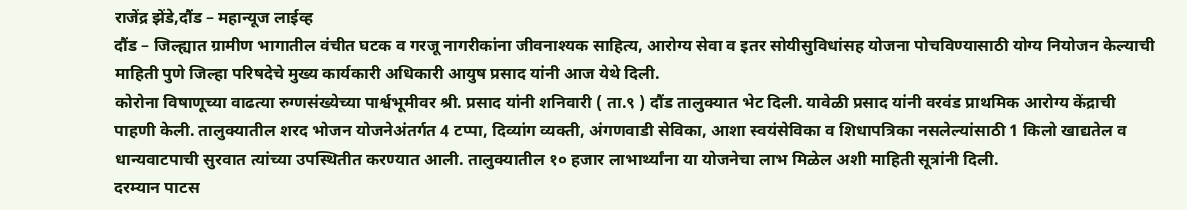राजेंद्र झेंडे,दौंड – महान्यूज लाईव्ह
दौंड – जिल्ह्यात ग्रामीण भागातील वंचीत घटक व गरजू नागरीकांना जीवनाश्यक साहित्य, आरोग्य सेवा व इतर सोयीसुविधांसह योजना पोचविण्यासाठी योग्य नियोजन केल्याची माहिती पुणे जिल्हा परिषदेचे मुख्य कार्यकारी अधिकारी आयुष प्रसाद यांनी आज येथे दिली.
कोरोना विषाणूच्या वाढत्या रुग्णसंख्येच्या पार्श्वभूमीवर श्री. प्रसाद यांनी शनिवारी ( ता.९ ) दौंड तालुक्यात भेट दिली. यावेळी प्रसाद यांनी वरवंड प्राथमिक आरोग्य केंद्राची पाहणी केली. तालुक्यातील शरद भोजन योजनेअंतर्गत 4 टप्पा, दिव्यांग व्यक्ती, अंगणवाडी सेविका, आशा स्वयंसेविका व शिधापत्रिका नसलेल्यांसाठी 1 किलो खाद्यतेल व धान्यवाटपाची सुरवात त्यांच्या उपस्थितीत करण्यात आली. तालुक्यातील १० हजार लाभार्थ्यांना या योजनेचा लाभ मिळेल अशी माहिती सूत्रांनी दिली.
दरम्यान पाटस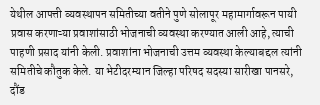येथील आपत्ती व्यवस्थापन समितीच्या वतीने पुणे सोलापूर महामार्गावरून पायी प्रवास करणाऱ्या प्रवाशांसाठी भोजनाची व्यवस्था करण्यात आली आहे, त्याची पाहणी प्रसाद यांनी केली. प्रवाशांना भोजनाची उत्तम व्यवस्था केल्याबद्दल त्यांनी समितीचे कौतुक केले. या भेटीदरम्यान जिल्हा परिषद सदस्या सारीखा पानसरे, दौंड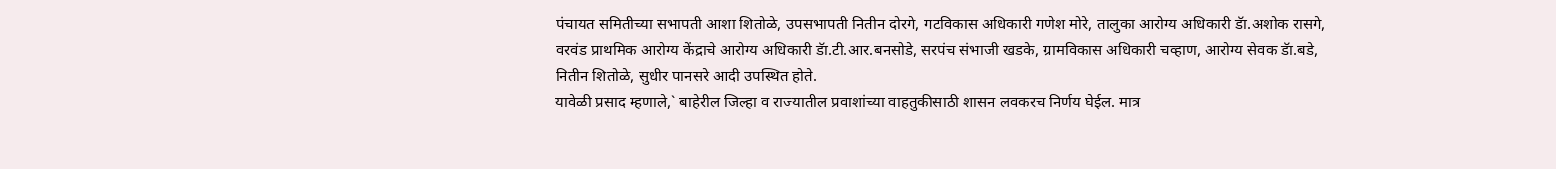पंचायत समितीच्या सभापती आशा शितोळे, उपसभापती नितीन दोरगे, गटविकास अधिकारी गणेश मोरे, तालुका आरोग्य अधिकारी डॅा.अशोक रासगे, वरवंड प्राथमिक आरोग्य केंद्राचे आरोग्य अधिकारी डॅा.टी.आर.बनसोडे, सरपंच संभाजी खडके, ग्रामविकास अधिकारी चव्हाण, आरोग्य सेवक डॅा.बडे, नितीन शितोळे, सुधीर पानसरे आदी उपस्थित होते.
यावेळी प्रसाद म्हणाले,` बाहेरील जिल्हा व राज्यातील प्रवाशांच्या वाहतुकीसाठी शासन लवकरच निर्णय घेईल. मात्र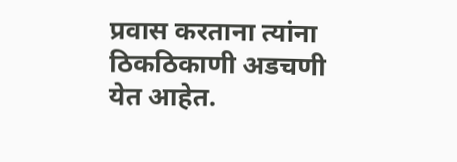प्रवास करताना त्यांना ठिकठिकाणी अडचणी येत आहेत.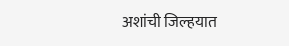अशांची जिल्हयात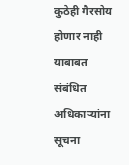कुठेही गैरसोय होणार नाही याबाबत संबंधित अधिकाऱ्यांना सूचना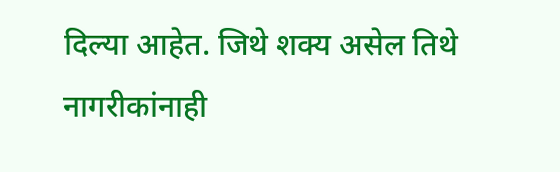दिल्या आहेत. जिथे शक्य असेल तिथे नागरीकांनाही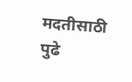मदतीसाठी पुढे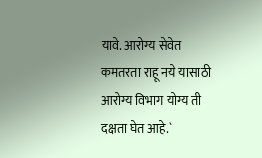यावे. आरोग्य सेवेत कमतरता राहू नये यासाठी आरोग्य विभाग योग्य ती दक्षता घेत आहे.`